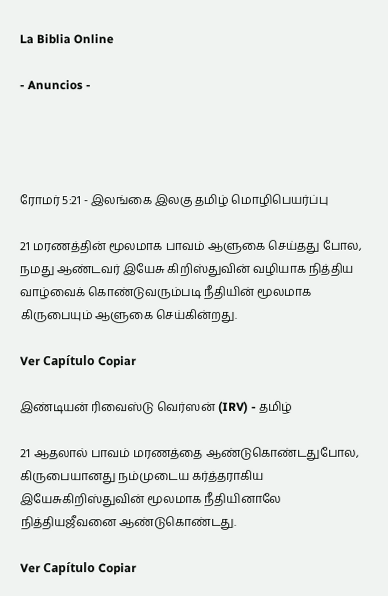La Biblia Online

- Anuncios -




ரோமர் 5:21 - இலங்கை இலகு தமிழ் மொழிபெயர்ப்பு

21 மரணத்தின் மூலமாக பாவம் ஆளுகை செய்தது போல, நமது ஆண்டவர் இயேசு கிறிஸ்துவின் வழியாக நித்திய வாழ்வைக் கொண்டுவரும்படி நீதியின் மூலமாக கிருபையும் ஆளுகை செய்கின்றது.

Ver Capítulo Copiar

இண்டியன் ரிவைஸ்டு வெர்ஸன் (IRV) - தமிழ்

21 ஆதலால் பாவம் மரணத்தை ஆண்டுகொண்டதுபோல, கிருபையானது நம்முடைய கர்த்தராகிய இயேசுகிறிஸ்துவின் மூலமாக நீதியினாலே நித்தியஜீவனை ஆண்டுகொண்டது.

Ver Capítulo Copiar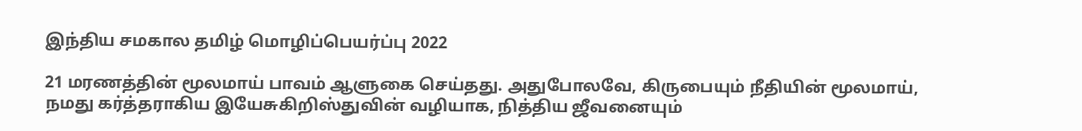இந்திய சமகால தமிழ் மொழிப்பெயர்ப்பு 2022

21 மரணத்தின் மூலமாய் பாவம் ஆளுகை செய்தது. அதுபோலவே, கிருபையும் நீதியின் மூலமாய், நமது கர்த்தராகிய இயேசுகிறிஸ்துவின் வழியாக, நித்திய ஜீவனையும்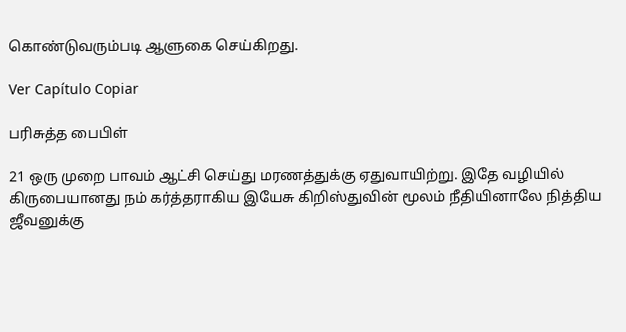கொண்டுவரும்படி ஆளுகை செய்கிறது.

Ver Capítulo Copiar

பரிசுத்த பைபிள்

21 ஒரு முறை பாவம் ஆட்சி செய்து மரணத்துக்கு ஏதுவாயிற்று. இதே வழியில் கிருபையானது நம் கர்த்தராகிய இயேசு கிறிஸ்துவின் மூலம் நீதியினாலே நித்திய ஜீவனுக்கு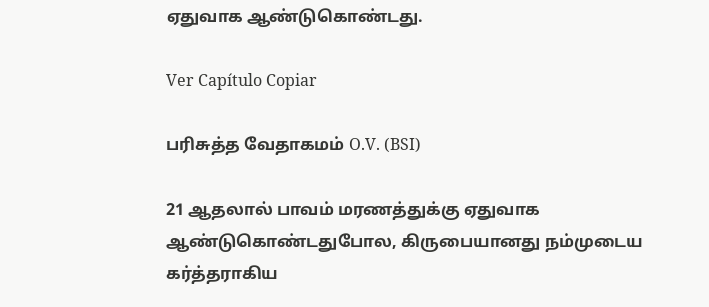ஏதுவாக ஆண்டுகொண்டது.

Ver Capítulo Copiar

பரிசுத்த வேதாகமம் O.V. (BSI)

21 ஆதலால் பாவம் மரணத்துக்கு ஏதுவாக ஆண்டுகொண்டதுபோல, கிருபையானது நம்முடைய கர்த்தராகிய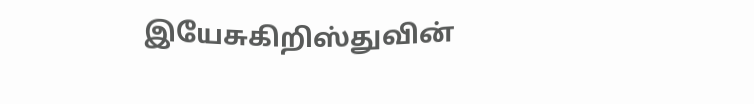இயேசுகிறிஸ்துவின்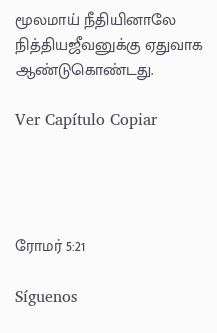மூலமாய் நீதியினாலே நித்தியஜீவனுக்கு ஏதுவாக ஆண்டுகொண்டது.

Ver Capítulo Copiar




ரோமர் 5:21

Síguenos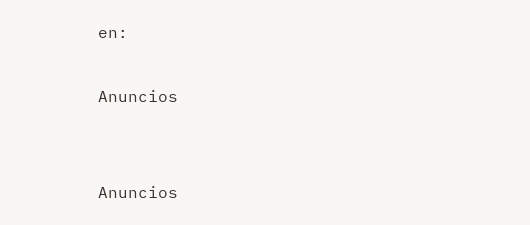en:

Anuncios


Anuncios